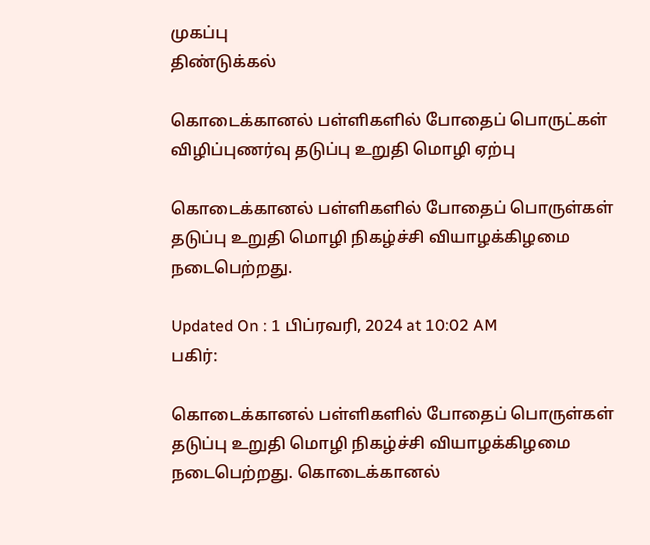முகப்பு
திண்டுக்கல்

கொடைக்கானல் பள்ளிகளில் போதைப் பொருட்கள் விழிப்புணர்வு தடுப்பு உறுதி மொழி ஏற்பு

கொடைக்கானல் பள்ளிகளில் போதைப் பொருள்கள் தடுப்பு உறுதி மொழி நிகழ்ச்சி வியாழக்கிழமை நடைபெற்றது.

Updated On : 1 பிப்ரவரி, 2024 at 10:02 AM
பகிர்:

கொடைக்கானல் பள்ளிகளில் போதைப் பொருள்கள் தடுப்பு உறுதி மொழி நிகழ்ச்சி வியாழக்கிழமை நடைபெற்றது. கொடைக்கானல்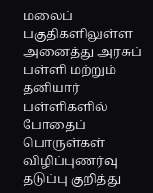மலைப் பகுதிகளிலுள்ள அனைத்து அரசுப் பள்ளி மற்றும் தனியார் பள்ளிகளில் போதைப் பொருள்கள் விழிப்புணர்வு தடுப்பு குறித்து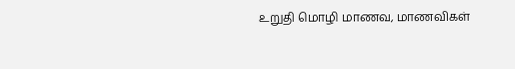உறுதி மொழி மாணவ, மாணவிகள்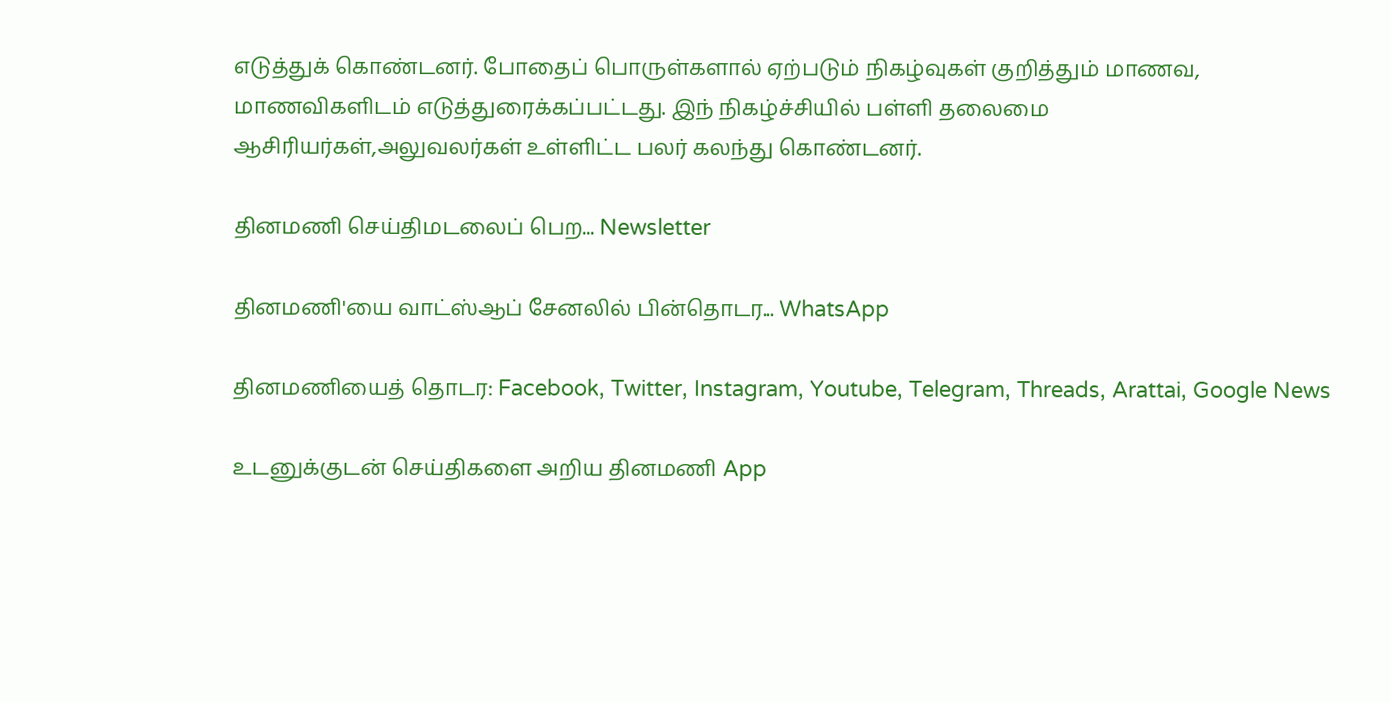எடுத்துக் கொண்டனர். போதைப் பொருள்களால் ஏற்படும் நிகழ்வுகள் குறித்தும் மாணவ, மாணவிகளிடம் எடுத்துரைக்கப்பட்டது. இந் நிகழ்ச்சியில் பள்ளி தலைமை ஆசிரியர்கள்,அலுவலர்கள் உள்ளிட்ட பலர் கலந்து கொண்டனர்.

தினமணி செய்திமடலைப் பெற... Newsletter

தினமணி'யை வாட்ஸ்ஆப் சேனலில் பின்தொடர... WhatsApp

தினமணியைத் தொடர: Facebook, Twitter, Instagram, Youtube, Telegram, Threads, Arattai, Google News

உடனுக்குடன் செய்திகளை அறிய தினமணி App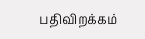பதிவிறக்கம்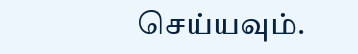செய்யவும்.